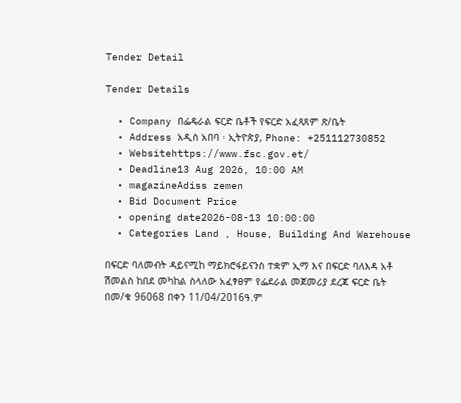Tender Detail

Tender Details

  • Company በፌዴራል ፍርድ ቤቶች የፍርድ አፈጻጸም ጽ/ቤት
  • Address አዲስ አበባ ፡ ኢትዮጵያ, Phone: +251112730852
  • Websitehttps://www.fsc.gov.et/
  • Deadline13 Aug 2026, 10:00 AM
  • magazineAdiss zemen
  • Bid Document Price
  • opening date2026-08-13 10:00:00
  • Categories Land , House, Building And Warehouse

በፍርድ ባለመብት ዳይናሚከ ማይክሮፋይናንስ ተቋም ኢማ እና በፍርድ ባለእዳ አቶ ሽመልስ ከበደ መካከል ስላለው አፈፃፀም የፌደራል መጀመሪያ ደረጃ ፍርድ ቤት በመ/ቁ 96068 በቀን 11/04/2016ዓ.ም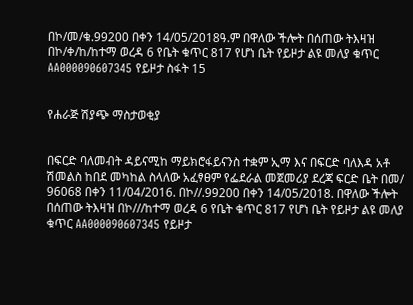በኮ/መ/ቁ.99200 በቀን 14/05/2018ዓ.ም በዋለው ችሎት በሰጠው ትእዛዝ በኮ/ቀ/ከ/ከተማ ወረዳ 6 የቤት ቁጥር 817 የሆነ ቤት የይዞታ ልዩ መለያ ቁጥር AA000090607345 የይዞታ ስፋት 15


የሐራጅ ሽያጭ ማስታወቂያ


በፍርድ ባለመብት ዳይናሚከ ማይክሮፋይናንስ ተቋም ኢማ እና በፍርድ ባለእዳ አቶ ሽመልስ ከበደ መካከል ስላለው አፈፃፀም የፌደራል መጀመሪያ ደረጃ ፍርድ ቤት በመ/ 96068 በቀን 11/04/2016. በኮ//.99200 በቀን 14/05/2018. በዋለው ችሎት በሰጠው ትእዛዝ በኮ///ከተማ ወረዳ 6 የቤት ቁጥር 817 የሆነ ቤት የይዞታ ልዩ መለያ ቁጥር AA000090607345 የይዞታ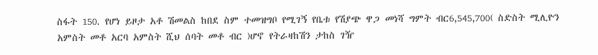ስፋት 150. የሆነ ይዞታ አቶ ሽመልስ ከበደ ስም ተመዝግቦ የሚገኝ የቤቱ የሽያጭ ዋጋ መነሻ ግምት ብር6,545,700( ስድስት ሚሊዮን አምስት መቶ አርባ አምስት ሺህ ሰባት መቶ ብር )ሆኖ የትራዛከሽን ታከስ ገዥ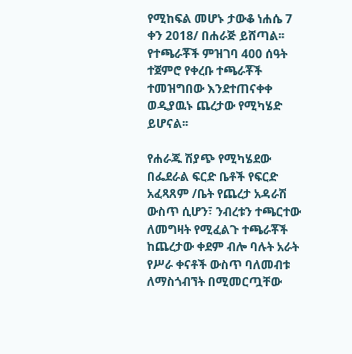የሚከፍል መሆኑ ታውቆ ነሐሴ 7 ቀን 2018/ በሐራጅ ይሸጣል፡፡ የተጫራቾች ምዝገባ 400 ሰዓት ተጀምሮ የቀረቡ ተጫራቾች ተመዝግበው እንደተጠናቀቀ ወዲያዉኑ ጨረታው የሚካሄድ ይሆናል፡፡

የሐራጁ ሽያጭ የሚካሄደው በፌደራል ፍርድ ቤቶች የፍርድ አፈጻጸም /ቤት የጨረታ አዳራሽ ውስጥ ሲሆን፣ ንብረቱን ተጫርተው ለመግዛት የሚፈልጉ ተጫራቾች ከጨረታው ቀደም ብሎ ባሉት አራት የሥራ ቀናቶች ውስጥ ባለመብቱ ለማስጎብኘት በሚመርጧቸው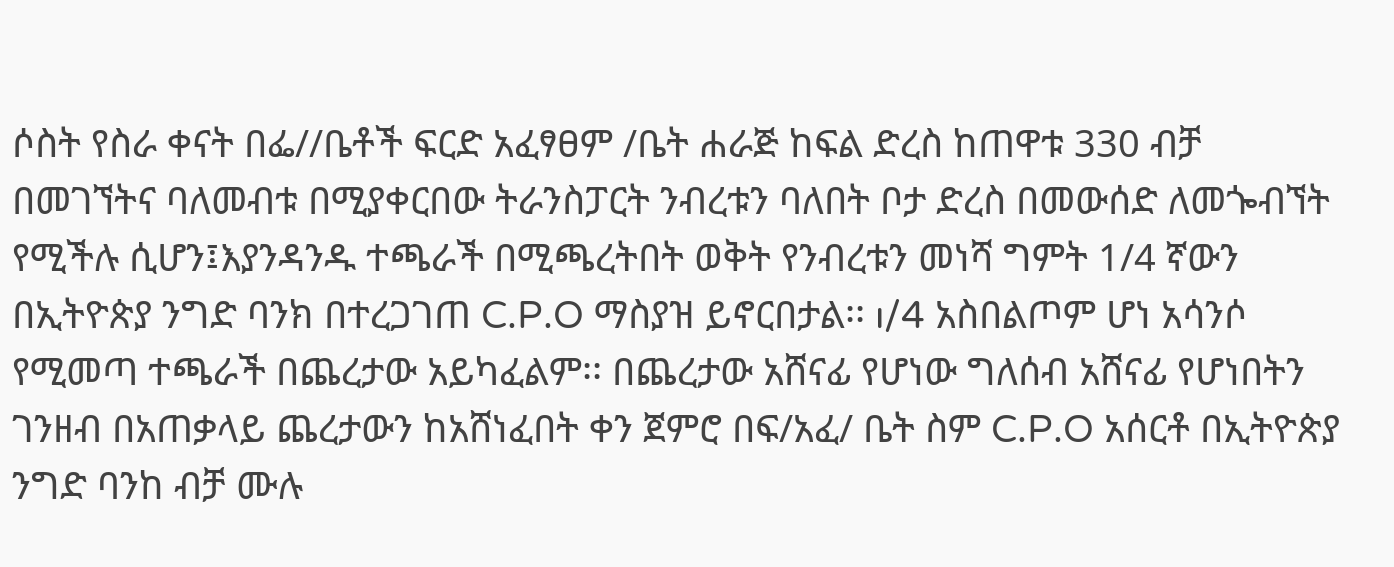ሶስት የስራ ቀናት በፌ//ቤቶች ፍርድ አፈፃፀም /ቤት ሐራጅ ከፍል ድረስ ከጠዋቱ 330 ብቻ በመገኘትና ባለመብቱ በሚያቀርበው ትራንስፓርት ንብረቱን ባለበት ቦታ ድረስ በመውሰድ ለመጐብኘት የሚችሉ ሲሆን፤እያንዳንዱ ተጫራች በሚጫረትበት ወቅት የንብረቱን መነሻ ግምት 1/4 ኛውን በኢትዮጵያ ንግድ ባንክ በተረጋገጠ C.P.O ማስያዝ ይኖርበታል፡፡ ı/4 አስበልጦም ሆነ አሳንሶ የሚመጣ ተጫራች በጨረታው አይካፈልም፡፡ በጨረታው አሸናፊ የሆነው ግለሰብ አሸናፊ የሆነበትን ገንዘብ በአጠቃላይ ጨረታውን ከአሸነፈበት ቀን ጀምሮ በፍ/አፈ/ ቤት ስም C.P.O አሰርቶ በኢትዮጵያ ንግድ ባንከ ብቻ ሙሉ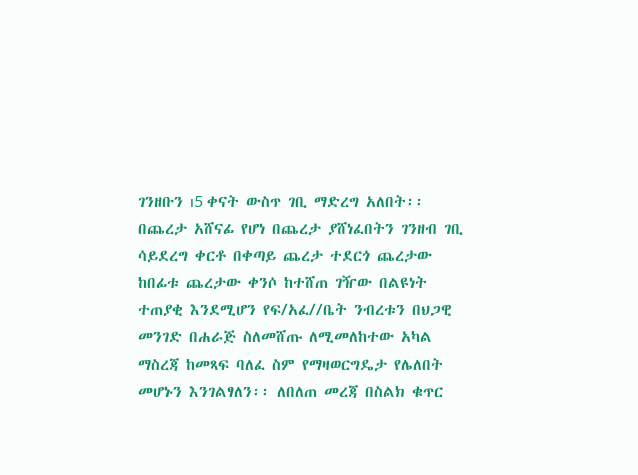ገንዘቡን ı5 ቀናት ውስጥ ገቢ ማድረግ አለበት፡፡ በጨረታ አሸናፊ የሆነ በጨረታ ያሸነፈበትን ገንዘብ ገቢ ሳይደረግ ቀርቶ በቀጣይ ጨረታ ተደርጎ ጨረታው ከበፊቱ ጨረታው ቀንሶ ከተሸጠ ገዥው በልዩነት ተጠያቂ እንደሚሆን የፍ/አፈ//ቤት ንብረቱን በህጋዊ መንገድ በሐራጅ ስለመሸጡ ለሚመለከተው አካል ማስረጃ ከመጻፍ ባለፈ ስም የማዛወርግዴታ የሌለበት መሆኑን እንገልፃለን፡፡ ለበለጠ መረጃ በስልክ ቁጥር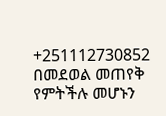+251112730852 በመደወል መጠየቅ የምትችሉ መሆኑን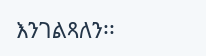እንገልጻለን፡፡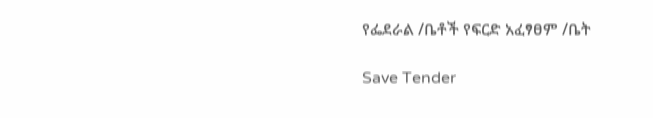የፌደራል /ቤቶች የፍርድ አፈፃፀም /ቤት

Save Tender